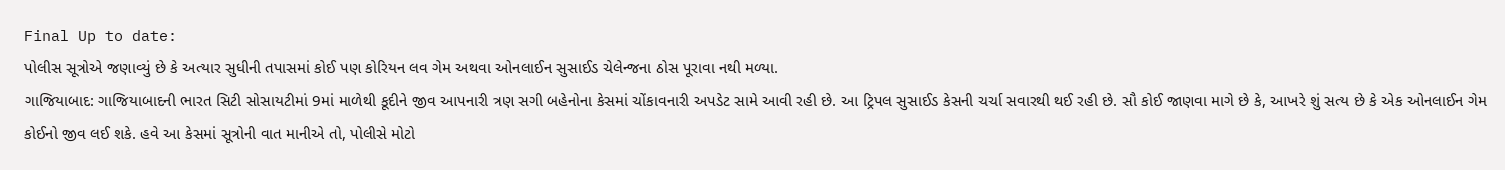Final Up to date:
પોલીસ સૂત્રોએ જણાવ્યું છે કે અત્યાર સુધીની તપાસમાં કોઈ પણ કોરિયન લવ ગેમ અથવા ઓનલાઈન સુસાઈડ ચેલેન્જના ઠોસ પૂરાવા નથી મળ્યા.
ગાજિયાબાદ: ગાજિયાબાદની ભારત સિટી સોસાયટીમાં 9માં માળેથી કૂદીને જીવ આપનારી ત્રણ સગી બહેનોના કેસમાં ચોંકાવનારી અપડેટ સામે આવી રહી છે. આ ટ્રિપલ સુસાઈડ કેસની ચર્ચા સવારથી થઈ રહી છે. સૌ કોઈ જાણવા માગે છે કે, આખરે શું સત્ય છે કે એક ઓનલાઈન ગેમ કોઈનો જીવ લઈ શકે. હવે આ કેસમાં સૂત્રોની વાત માનીએ તો, પોલીસે મોટો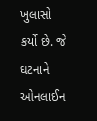ખુલાસો કર્યો છે. જે ઘટનાને ઓનલાઈન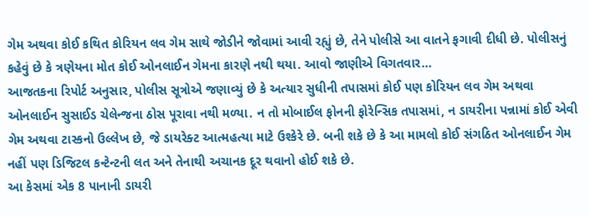ગેમ અથવા કોઈ કથિત કોરિયન લવ ગેમ સાથે જોડીને જોવામાં આવી રહ્યું છે, તેને પોલીસે આ વાતને ફગાવી દીધી છે. પોલીસનું કહેવું છે કે ત્રણેયના મોત કોઈ ઓનલાઈન ગેમના કારણે નથી થયા. આવો જાણીએ વિગતવાર…
આજતકના રિપોર્ટ અનુસાર, પોલીસ સૂત્રોએ જણાવ્યું છે કે અત્યાર સુધીની તપાસમાં કોઈ પણ કોરિયન લવ ગેમ અથવા ઓનલાઈન સુસાઈડ ચેલેન્જના ઠોસ પૂરાવા નથી મળ્યા. ન તો મોબાઈલ ફોનની ફોરેન્સિક તપાસમાં, ન ડાયરીના પન્નામાં કોઈ એવી ગેમ અથવા ટાસ્કનો ઉલ્લેખ છે, જે ડાયરેક્ટ આત્મહત્યા માટે ઉશ્કેરે છે. બની શકે છે કે આ મામલો કોઈ સંગઠિત ઓનલાઈન ગેમ નહીં પણ ડિજિટલ કન્ટેન્ટની લત અને તેનાથી અચાનક દૂર થવાનો હોઈ શકે છે.
આ કેસમાં એક 8 પાનાની ડાયરી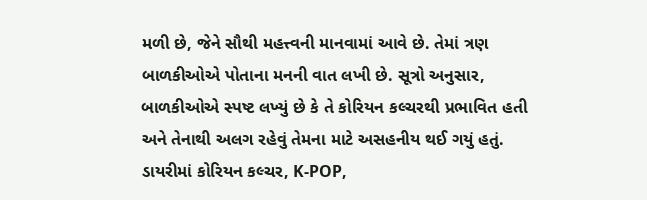મળી છે, જેને સૌથી મહત્ત્વની માનવામાં આવે છે. તેમાં ત્રણ બાળકીઓએ પોતાના મનની વાત લખી છે. સૂત્રો અનુસાર, બાળકીઓએ સ્પષ્ટ લખ્યું છે કે તે કોરિયન કલ્ચરથી પ્રભાવિત હતી અને તેનાથી અલગ રહેવું તેમના માટે અસહનીય થઈ ગયું હતું. ડાયરીમાં કોરિયન કલ્ચર, K-POP,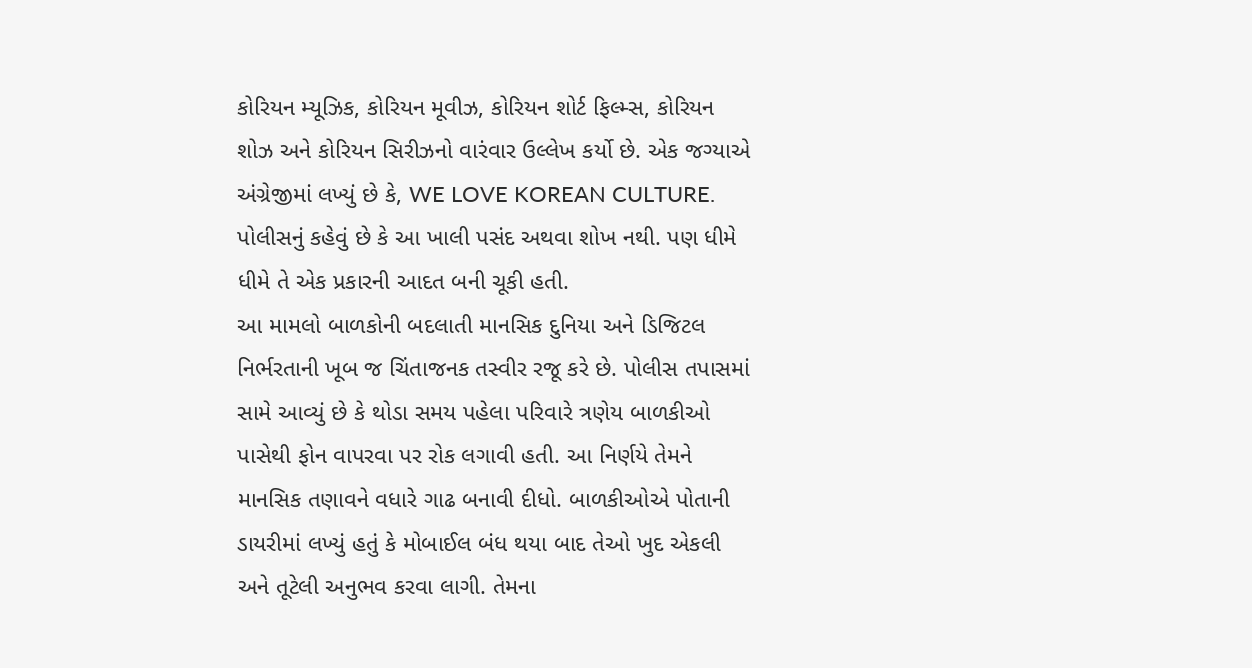કોરિયન મ્યૂઝિક, કોરિયન મૂવીઝ, કોરિયન શોર્ટ ફિલ્મ્સ, કોરિયન શોઝ અને કોરિયન સિરીઝનો વારંવાર ઉલ્લેખ કર્યો છે. એક જગ્યાએ અંગ્રેજીમાં લખ્યું છે કે, WE LOVE KOREAN CULTURE. પોલીસનું કહેવું છે કે આ ખાલી પસંદ અથવા શોખ નથી. પણ ધીમે ધીમે તે એક પ્રકારની આદત બની ચૂકી હતી.
આ મામલો બાળકોની બદલાતી માનસિક દુનિયા અને ડિજિટલ નિર્ભરતાની ખૂબ જ ચિંતાજનક તસ્વીર રજૂ કરે છે. પોલીસ તપાસમાં સામે આવ્યું છે કે થોડા સમય પહેલા પરિવારે ત્રણેય બાળકીઓ પાસેથી ફોન વાપરવા પર રોક લગાવી હતી. આ નિર્ણયે તેમને માનસિક તણાવને વધારે ગાઢ બનાવી દીધો. બાળકીઓએ પોતાની ડાયરીમાં લખ્યું હતું કે મોબાઈલ બંધ થયા બાદ તેઓ ખુદ એકલી અને તૂટેલી અનુભવ કરવા લાગી. તેમના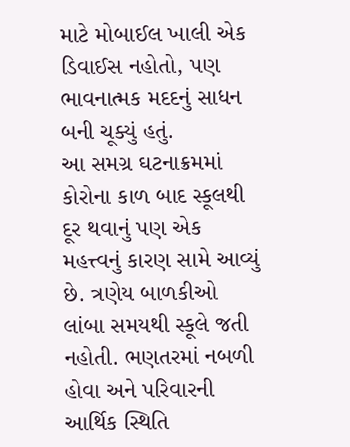માટે મોબાઈલ ખાલી એક ડિવાઈસ નહોતો, પણ ભાવનાત્મક મદદનું સાધન બની ચૂક્યું હતું.
આ સમગ્ર ઘટનાક્રમમાં કોરોના કાળ બાદ સ્કૂલથી દૂર થવાનું પણ એક મહત્ત્વનું કારણ સામે આવ્યું છે. ત્રણેય બાળકીઓ લાંબા સમયથી સ્કૂલે જતી નહોતી. ભણતરમાં નબળી હોવા અને પરિવારની આર્થિક સ્થિતિ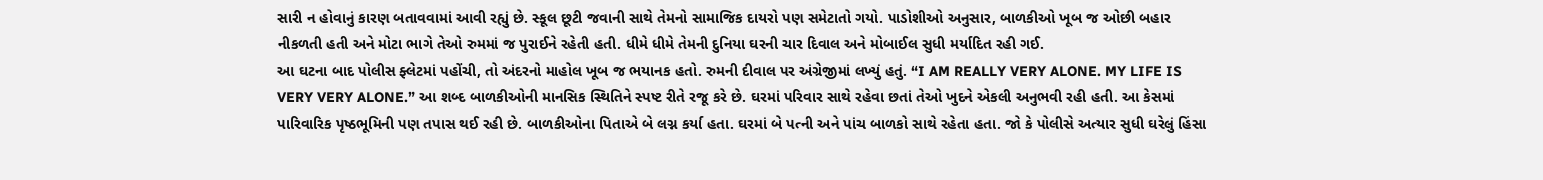સારી ન હોવાનું કારણ બતાવવામાં આવી રહ્યું છે. સ્કૂલ છૂટી જવાની સાથે તેમનો સામાજિક દાયરો પણ સમેટાતો ગયો. પાડોશીઓ અનુસાર, બાળકીઓ ખૂબ જ ઓછી બહાર નીકળતી હતી અને મોટા ભાગે તેઓ રુમમાં જ પુરાઈને રહેતી હતી. ધીમે ધીમે તેમની દુનિયા ઘરની ચાર દિવાલ અને મોબાઈલ સુધી મર્યાદિત રહી ગઈ.
આ ઘટના બાદ પોલીસ ફ્લેટમાં પહોંચી, તો અંદરનો માહોલ ખૂબ જ ભયાનક હતો. રુમની દીવાલ પર અંગ્રેજીમાં લખ્યું હતું. “I AM REALLY VERY ALONE. MY LIFE IS VERY VERY ALONE.” આ શબ્દ બાળકીઓની માનસિક સ્થિતિને સ્પષ્ટ રીતે રજૂ કરે છે. ઘરમાં પરિવાર સાથે રહેવા છતાં તેઓ ખુદને એકલી અનુભવી રહી હતી. આ કેસમાં પારિવારિક પૃષ્ઠભૂમિની પણ તપાસ થઈ રહી છે. બાળકીઓના પિતાએ બે લગ્ન કર્યા હતા. ઘરમાં બે પત્ની અને પાંચ બાળકો સાથે રહેતા હતા. જો કે પોલીસે અત્યાર સુધી ઘરેલું હિંસા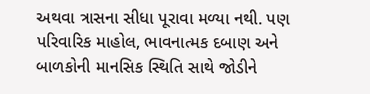અથવા ત્રાસના સીધા પૂરાવા મળ્યા નથી. પણ પરિવારિક માહોલ, ભાવનાત્મક દબાણ અને બાળકોની માનસિક સ્થિતિ સાથે જોડીને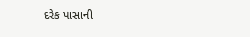દરેક પાસાની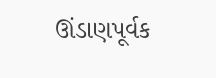ઊંડાણપૂર્વક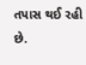તપાસ થઈ રહી છે.